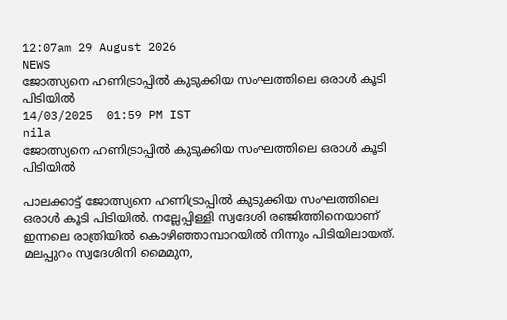12:07am 29 August 2026
NEWS
ജോത്സ്യനെ ഹണിട്രാപ്പിൽ കുടുക്കിയ സംഘത്തിലെ ഒരാൾ കൂടി പിടിയിൽ
14/03/2025  01:59 PM IST
nila
ജോത്സ്യനെ ഹണിട്രാപ്പിൽ കുടുക്കിയ സംഘത്തിലെ ഒരാൾ കൂടി പിടിയിൽ

പാലക്കാട്ട് ജോത്സ്യനെ ഹണിട്രാപ്പിൽ കുടുക്കിയ സംഘത്തിലെ ഒരാൾ കൂടി പിടിയിൽ. നല്ലേപ്പിള്ളി സ്വദേശി രഞ്ജിത്തിനെയാണ് ഇന്നലെ രാത്രിയിൽ കൊഴിഞ്ഞാമ്പാറയിൽ നിന്നും പിടിയിലായത്. മലപ്പുറം സ്വദേശിനി മൈമുന,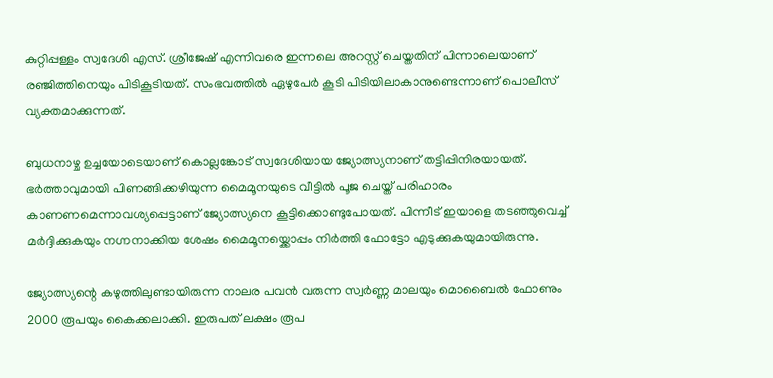കുറ്റിപ്പള്ളം സ്വദേശി എസ്. ശ്രീജേഷ് എന്നിവരെ ഇന്നലെ അറസ്റ്റ് ചെയ്തതിന് പിന്നാലെയാണ് രഞ്ജിത്തിനെയും പിടികൂടിയത്. സംഭവത്തിൽ ഏഴുപേർ കൂടി പിടിയിലാകാനുണ്ടെന്നാണ് പൊലീസ് വ്യക്തമാക്കുന്നത്.

ബുധനാഴ്ച ഉച്ചയോടെയാണ് കൊല്ലങ്കോട് സ്വദേശിയായ ജ്യോത്സ്യനാണ് തട്ടിപ്പിനിരയായത്. ഭർത്താവുമായി പിണങ്ങിക്കഴിയുന്ന മൈമൂനയുടെ വീട്ടിൽ പൂജ ചെയ്ത് പരിഹാരം കാണണമെന്നാവശ്യപ്പെട്ടാണ് ജ്യോത്സ്യനെ കൂട്ടിക്കൊണ്ടുപോയത്. പിന്നീട് ഇയാളെ തടഞ്ഞുവെച്ച് മർദ്ദിക്കുകയും നഗ്നനാക്കിയ ശേഷം മൈമൂനയ്ക്കൊപ്പം നിർത്തി ഫോട്ടോ എടുക്കുകയുമായിരുന്നു.

ജ്യോത്സ്യന്റെ കഴുത്തിലുണ്ടായിരുന്ന നാലര പവൻ വരുന്ന സ്വർണ്ണ മാലയും മൊബൈൽ ഫോണും 2000 രൂപയും കൈക്കലാക്കി. ഇരുപത് ലക്ഷം രൂപ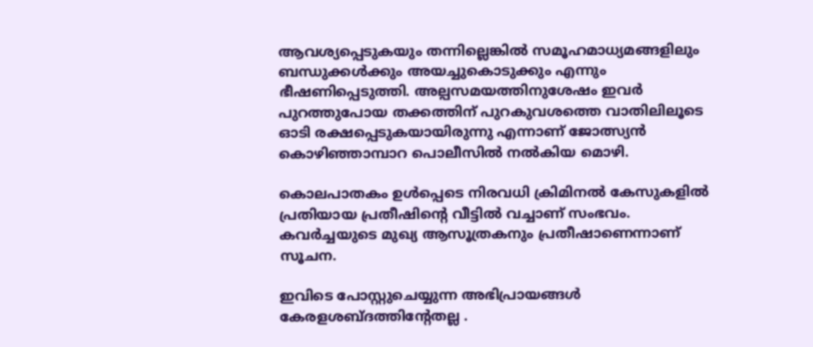ആവശ്യപ്പെടുകയും തന്നില്ലെങ്കിൽ സമൂഹമാധ്യമങ്ങളിലും ബന്ധുക്കൾക്കും അയച്ചുകൊടുക്കും എന്നും ഭീഷണിപ്പെടുത്തി. അല്പസമയത്തിനുശേഷം ഇവർ പുറത്തുപോയ തക്കത്തിന് പുറകുവശത്തെ വാതിലിലൂടെ ഓടി രക്ഷപ്പെടുകയായിരുന്നു എന്നാണ് ജോത്സ്യൻ കൊഴിഞ്ഞാമ്പാറ പൊലീസിൽ നൽകിയ മൊഴി.

കൊലപാതകം ഉൾപ്പെടെ നിരവധി ക്രിമിനൽ കേസുകളിൽ പ്രതിയായ പ്രതീഷിൻ്റെ വീട്ടിൽ വച്ചാണ് സംഭവം. കവർച്ചയുടെ മുഖ്യ ആസൂത്രകനും പ്രതീഷാണെന്നാണ് സൂചന.

ഇവിടെ പോസ്റ്റുചെയ്യുന്ന അഭിപ്രായങ്ങള്‍ കേരളശബ്‌ദത്തിന്റേതല്ല .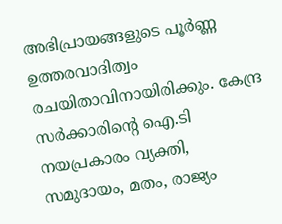അഭിപ്രായങ്ങളുടെ പൂര്‍ണ്ണ ഉത്തരവാദിത്വം രചയിതാവിനായിരിക്കും. കേന്ദ്ര സർക്കാരിന്റെ ഐ.ടി നയപ്രകാരം വ്യക്തി, സമുദായം, മതം, രാജ്യം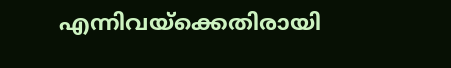എന്നിവയ്ക്കെതിരായി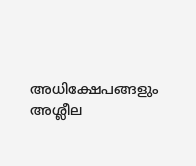അധിക്ഷേപങ്ങളും അശ്ലീല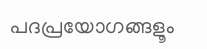പദപ്രയോഗങ്ങളൂം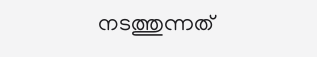നടത്തുന്നത്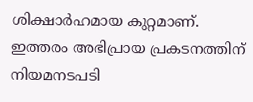ശിക്ഷാര്‍ഹമായ കുറ്റമാണ്. ഇത്തരം അഭിപ്രായ പ്രകടനത്തിന് നിയമനടപടി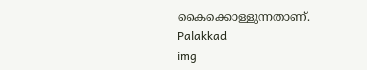കൈക്കൊള്ളുന്നതാണ്.
Palakkad
img